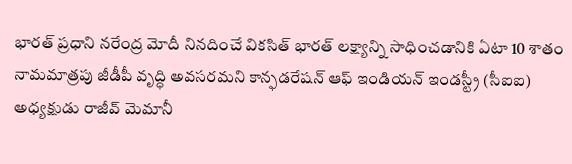భారత్ ప్రధాని నరేంద్ర మోదీ నినదించే వికసిత్ భారత్ లక్ష్యాన్ని సాధించడానికి ఏటా 10 శాతం నామమాత్రపు జీడీపీ వృద్ధి అవసరమని కాన్ఫడరేషన్ ఆఫ్ ఇండియన్ ఇండస్ట్రీ (సీఐఐ) అధ్యక్షుడు రాజీవ్ మెమానీ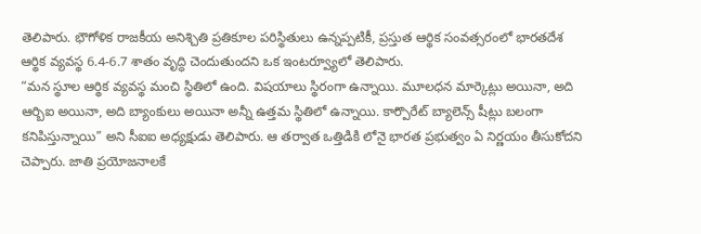తెలిపారు. భౌగోళిక రాజకీయ అనిశ్చితి ప్రతికూల పరిస్థితులు ఉన్నప్పటికీ, ప్రస్తుత ఆర్థిక సంవత్సరంలో భారతదేశ ఆర్థిక వ్యవస్థ 6.4-6.7 శాతం వృద్ధి చెందుతుందని ఒక ఇంటర్వ్యూలో తెలిపారు.
“మన స్థూల ఆర్థిక వ్యవస్థ మంచి స్థితిలో ఉంది. విషయాలు స్థిరంగా ఉన్నాయి. మూలధన మార్కెట్లు అయినా, అది ఆర్బిఐ అయినా, అది బ్యాంకులు అయినా అన్నీ ఉత్తమ స్థితిలో ఉన్నాయి. కార్పొరేట్ బ్యాలెన్స్ షీట్లు బలంగా కనిపిస్తున్నాయి” అని సీఐఐ అధ్యక్షుడు తెలిపారు. ఆ తర్వాత ఒత్తిడికి లోనై భారత ప్రభుత్వం ఏ నిర్ణయం తీసుకోదని చెప్పారు. జాతి ప్రయోజనాలకే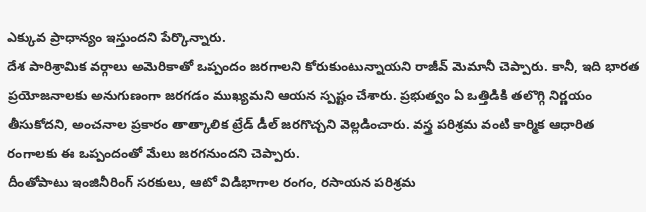ఎక్కువ ప్రాధాన్యం ఇస్తుందని పేర్కొన్నారు.
దేశ పారిశ్రామిక వర్గాలు అమెరికాతో ఒప్పందం జరగాలని కోరుకుంటున్నాయని రాజీవ్ మెమానీ చెప్పారు. కానీ, ఇది భారత ప్రయోజనాలకు అనుగుణంగా జరగడం ముఖ్యమని ఆయన స్పష్టం చేశారు. ప్రభుత్వం ఏ ఒత్తిడికి తలొగ్గి నిర్ణయం తీసుకోదని, అంచనాల ప్రకారం తాత్కాలిక ట్రేడ్ డీల్ జరగొచ్చని వెల్లడించారు. వస్త్ర పరిశ్రమ వంటి కార్మిక ఆధారిత రంగాలకు ఈ ఒప్పందంతో మేలు జరగనుందని చెప్పారు.
దీంతోపాటు ఇంజినీరింగ్ సరకులు, ఆటో విడిభాగాల రంగం, రసాయన పరిశ్రమ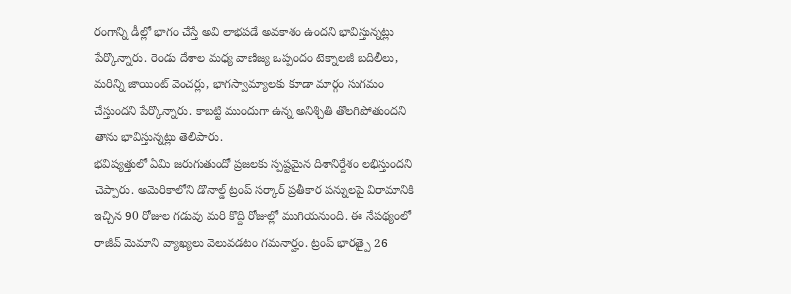రంగాన్ని డీల్లో భాగం చేస్తే అవి లాభపడే అవకాశం ఉందని భావిస్తున్నట్లు పేర్కొన్నారు. రెండు దేశాల మధ్య వాణిజ్య ఒప్పందం టెక్నాలజీ బదిలీలు, మరిన్ని జాయింట్ వెంచర్లు, భాగస్వామ్యాలకు కూడా మార్గం సుగమం చేస్తుందని పేర్కొన్నారు. కాబట్టి ముందుగా ఉన్న అనిశ్చితి తొలగిపోతుందని తాను భావిస్తున్నట్లు తెలిపారు.
భవిష్యత్తులో ఏమి జరుగుతుందో ప్రజలకు స్పష్టమైన దిశానిర్దేశం లభిస్తుందని చెప్పారు. అమెరికాలోని డొనాల్డ్ ట్రంప్ సర్కార్ ప్రతీకార పన్నులపై విరామానికి ఇచ్చిన 90 రోజుల గడువు మరి కొద్ది రోజుల్లో ముగియనుంది. ఈ నేపథ్యంలో రాజీవ్ మెమాని వ్యాఖ్యలు వెలువడటం గమనార్హం. ట్రంప్ భారత్పై 26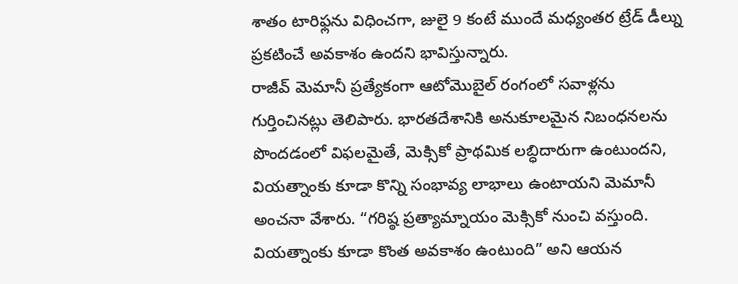శాతం టారిఫ్లను విధించగా, జులై 9 కంటే ముందే మధ్యంతర ట్రేడ్ డీల్ను ప్రకటించే అవకాశం ఉందని భావిస్తున్నారు.
రాజీవ్ మెమానీ ప్రత్యేకంగా ఆటోమొబైల్ రంగంలో సవాళ్లను గుర్తించినట్లు తెలిపారు. భారతదేశానికి అనుకూలమైన నిబంధనలను పొందడంలో విఫలమైతే, మెక్సికో ప్రాథమిక లబ్ధిదారుగా ఉంటుందని, వియత్నాంకు కూడా కొన్ని సంభావ్య లాభాలు ఉంటాయని మెమానీ అంచనా వేశారు. “గరిష్ఠ ప్రత్యామ్నాయం మెక్సికో నుంచి వస్తుంది. వియత్నాంకు కూడా కొంత అవకాశం ఉంటుంది” అని ఆయన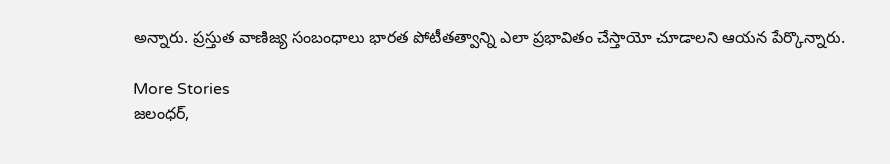అన్నారు. ప్రస్తుత వాణిజ్య సంబంధాలు భారత పోటీతత్వాన్ని ఎలా ప్రభావితం చేస్తాయో చూడాలని ఆయన పేర్కొన్నారు.

More Stories
జలంధర్,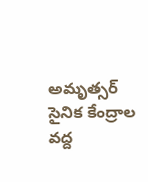అమృత్సర్ సైనిక కేంద్రాల వద్ద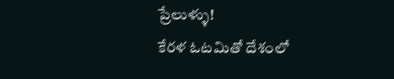ప్రేలుళ్ళు!
కేరళ ఓటమితో దేశంలో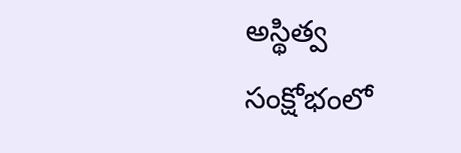అస్థిత్వ సంక్షోభంలో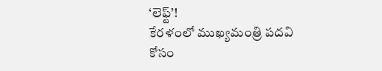‘లెఫ్ట్’!
కేరళంలో ముఖ్యమంత్రి పదవి కోసం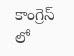కాంగ్రెస్ లో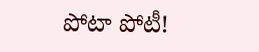పోటా పోటీ!